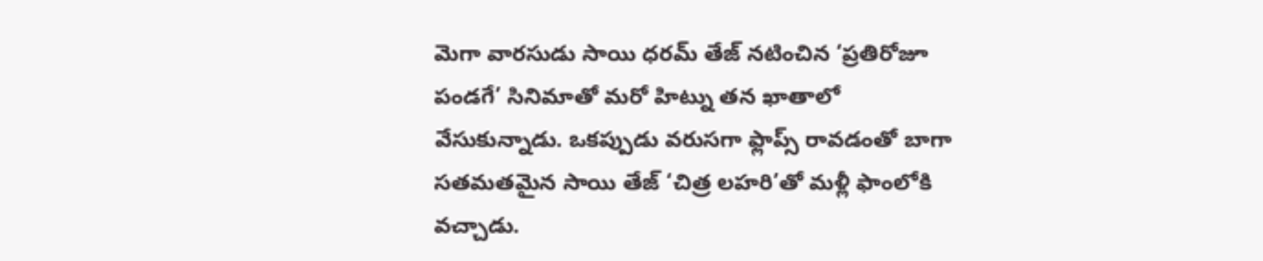మెగా వారసుడు సాయి ధరమ్ తేజ్ నటించిన ‘ప్రతిరోజూ పండగే’ సినిమాతో మరో హిట్ను తన ఖాతాలో వేసుకున్నాడు. ఒకప్పుడు వరుసగా ఫ్లాప్స్ రావడంతో బాగా సతమతమైన సాయి తేజ్ ‘చిత్ర లహరి’తో మళ్లీ ఫాంలోకి వచ్చాడు.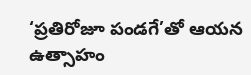‘ప్రతిరోజూ పండగే’తో ఆయన ఉత్సాహం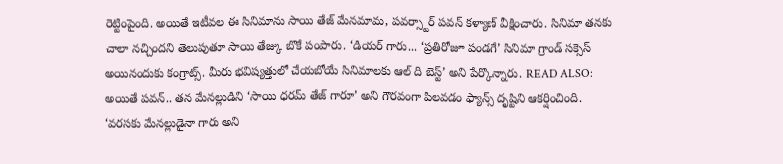రెట్టింపైంది. అయితే ఇటీవల ఈ సినిమాను సాయి తేజ్ మేనమామ, పవర్స్టార్ పవన్ కళ్యాణ్ వీక్షించారు. సినిమా తనకు చాలా నచ్చిందని తెలుపుతూ సాయి తేజ్కు బొకే పంపారు. ‘డియర్ గారు... ‘ప్రతిరోజూ పండగే’ సినిమా గ్రాండ్ సక్సెస్ అయినందుకు కంగ్రాట్స్. మీరు భవిష్యత్తులో చేయబోయే సినిమాలకు ఆల్ ది బెస్ట్’ అని పేర్కొన్నారు. READ ALSO: అయితే పవన్.. తన మేనల్లుడిని ‘సాయి ధరమ్ తేజ్ గారూ’ అని గౌరవంగా పిలవడం ఫ్యాన్స్ దృష్టిని ఆకర్షించింది. ‘వరసకు మేనల్లుడైనా గారు అని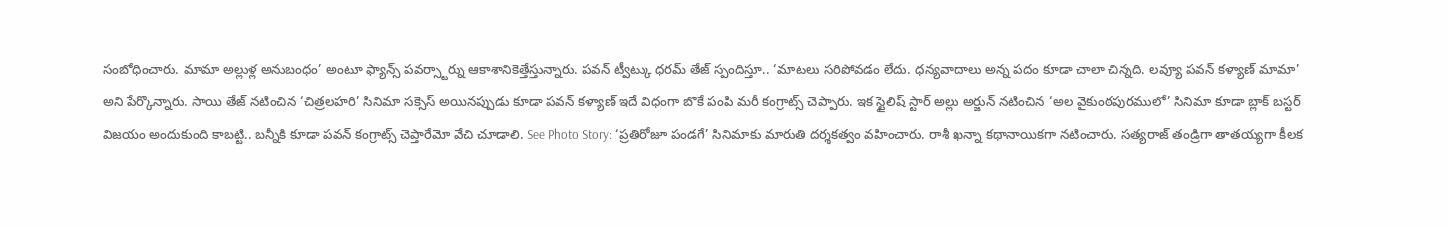సంబోధించారు. మామా అల్లుళ్ల అనుబంధం’ అంటూ ఫ్యాన్స్ పవర్స్టార్ను ఆకాశానికెత్తేస్తున్నారు. పవన్ ట్వీట్కు ధరమ్ తేజ్ స్పందిస్తూ.. ‘మాటలు సరిపోవడం లేదు. ధన్యవాదాలు అన్న పదం కూడా చాలా చిన్నది. లవ్యూ పవన్ కళ్యాణ్ మామా’ అని పేర్కొన్నారు. సాయి తేజ్ నటించిన ‘చిత్రలహరి’ సినిమా సక్సెస్ అయినప్పుడు కూడా పవన్ కళ్యాణ్ ఇదే విధంగా బొకే పంపి మరీ కంగ్రాట్స్ చెప్పారు. ఇక స్టైలిష్ స్టార్ అల్లు అర్జున్ నటించిన ‘అల వైకుంఠపురములో’ సినిమా కూడా బ్లాక్ బస్టర్ విజయం అందుకుంది కాబట్టి.. బన్నీకి కూడా పవన్ కంగ్రాట్స్ చెప్తారేమో వేచి చూడాలి. See Photo Story: ‘ప్రతిరోజూ పండగే’ సినిమాకు మారుతి దర్శకత్వం వహించారు. రాశీ ఖన్నా కథానాయికగా నటించారు. సత్యరాజ్ తండ్రిగా తాతయ్యగా కీలక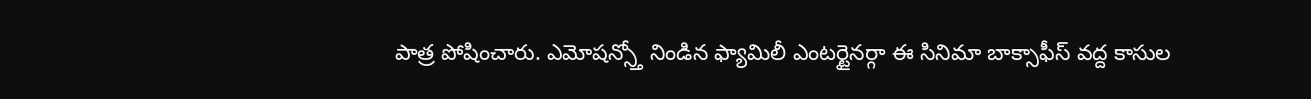పాత్ర పోషించారు. ఎమోషన్స్తో నిండిన ఫ్యామిలీ ఎంటర్టైనర్గా ఈ సినిమా బాక్సాఫీస్ వద్ద కాసుల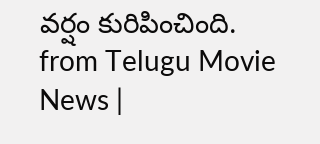వర్షం కురిపించింది.
from Telugu Movie News |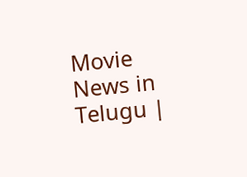Movie News in Telugu |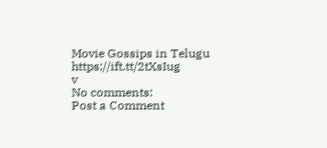Movie Gossips in Telugu https://ift.tt/2tXsIug
v
No comments:
Post a Comment